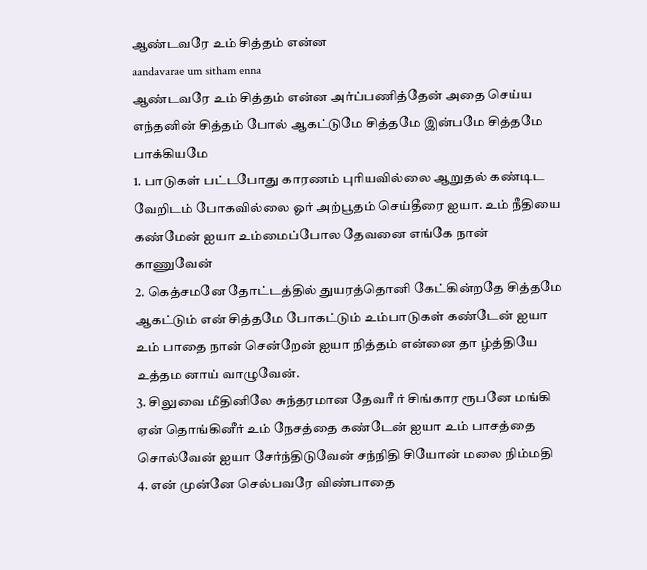ஆண்டவரே உம் சித்தம் என்ன
aandavarae um sitham enna
ஆண்டவரே உம் சித்தம் என்ன அர்ப்பணித்தேன் அதை செய்ய எந்தனின் சித்தம் போல் ஆகட்டுமே சித்தமே இன்பமே சித்தமே பாக்கியமே
1. பாடுகள் பட்டபோது காரணம் புரியவில்லை ஆறுதல் கண்டிட வேறிடம் போகவில்லை ஓர் அற்பூதம் செய்தீரை ஐயா. உம் நீதியை கண்மேன் ஐயா உம்மைப்போல தேவனை எங்கே நான் காணுவேன்
2. கெத்சமனே தோட்டத்தில் துயரத்தொனி கேட்கின்றதே சித்தமே ஆகட்டும் என் சித்தமே போகட்டும் உம்பாடுகள் கண்டேன் ஐயா உம் பாதை நான் சென்றேன் ஐயா நித்தம் என்னை தா ழ்த்தியே உத்தம னாய் வாழுவேன்.
3. சிலுவை மீதினிலே சுந்தரமான தேவரீ ர் சிங்கார ரூபனே மங்கி ஏன் தொங்கினீர் உம் நேசத்தை கண்டேன் ஐயா உம் பாசத்தை சொல்வேன் ஐயா சேர்ந்திடுவேன் சந்நிதி சியோன் மலை நிம்மதி
4. என் முன்னே செல்பவரே விண்பாதை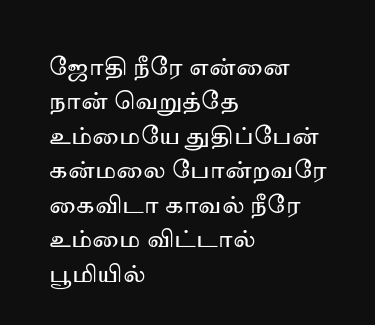ஜோதி நீரே என்னை நான் வெறுத்தே உம்மையே துதிப்பேன் கன்மலை போன்றவரே கைவிடா காவல் நீரே உம்மை விட்டால் பூமியில்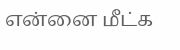என்னை மீட்க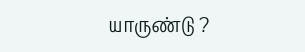யாருண்டு ?